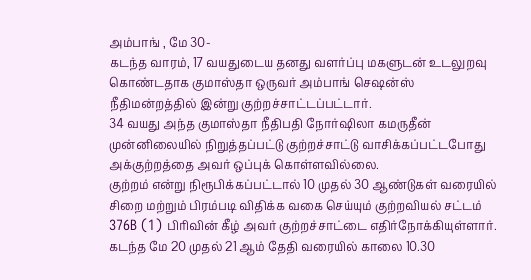அம்பாங் , மே 30-
கடந்த வாரம், 17 வயதுடைய தனது வளர்ப்பு மகளுடன் உடலுறவு கொண்டதாக குமாஸ்தா ஒருவர் அம்பாங் செஷன்ஸ் நீதிமன்றத்தில் இன்று குற்றச்சாட்டப்பட்டார்.
34 வயது அந்த குமாஸ்தா நீதிபதி நோர்ஷிலா கமருதீன் முன்னிலையில் நிறுத்தப்பட்டு குற்றச்சாட்டு வாசிக்கப்பட்டபோது அக்குற்றத்தை அவர் ஒப்புக் கொள்ளவில்லை.
குற்றம் என்று நிரூபிக்கப்பட்டால் 10 முதல் 30 ஆண்டுகள் வரையில் சிறை மற்றும் பிரம்படி விதிக்க வகை செய்யும் குற்றவியல் சட்டம் 376B (1) பிரிவின் கீழ் அவர் குற்றச்சாட்டை எதிர்நோக்கியுள்ளார்.
கடந்த மே 20 முதல் 21 ஆம் தேதி வரையில் காலை 10.30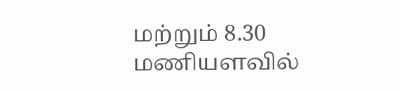மற்றும் 8.30 மணியளவில்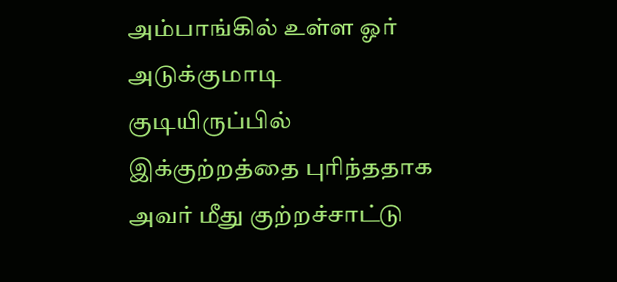அம்பாங்கில் உள்ள ஓர் அடுக்குமாடி குடியிருப்பில் இக்குற்றத்தை புரிந்ததாக அவர் மீது குற்றச்சாட்டு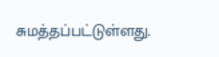சுமத்தப்பட்டுள்ளது.